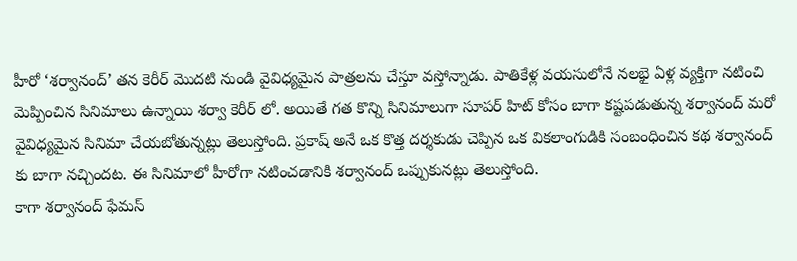హీరో ‘శర్వానంద్’ తన కెరీర్ మొదటి నుండి వైవిధ్యమైన పాత్రలను చేస్తూ వస్తోన్నాడు. పాతికేళ్ల వయసులోనే నలభై ఏళ్ల వ్యక్తిగా నటించి మెప్పించిన సినిమాలు ఉన్నాయి శర్వా కెరీర్ లో. అయితే గత కొన్ని సినిమాలుగా సూపర్ హిట్ కోసం బాగా కష్టపడుతున్న శర్వానంద్ మరో వైవిధ్యమైన సినిమా చేయబోతున్నట్లు తెలుస్తోంది. ప్రకాష్ అనే ఒక కొత్త దర్శకుడు చెప్పిన ఒక వికలాంగుడికి సంబంధించిన కథ శర్వానంద్ కు బాగా నచ్చిందట. ఈ సినిమాలో హీరోగా నటించడానికి శర్వానంద్ ఒప్పుకునట్లు తెలుస్తోంది.
కాగా శర్వానంద్ ఫేమస్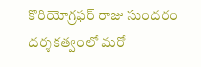కొరియోగ్రఫర్ రాజు సుందరం దర్శకత్వంలో మరో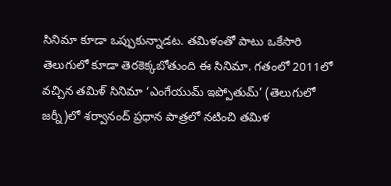సినిమా కూడా ఒప్పుకున్నాడట. తమిళంతో పాటు ఒకేసారి తెలుగులో కూడా తెరకెక్కబోతుంది ఈ సినిమా. గతంలో 2011లో వచ్చిన తమిళ్ సినిమా ‘ఎంగేయుమ్ ఇప్పోతుమ్’ (తెలుగులో జర్నీ)లో శర్వానంద్ ప్రధాన పాత్రలో నటించి తమిళ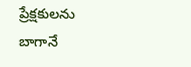ప్రేక్షకులను బాగానే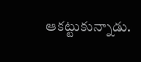ఆకట్టుకున్నాడు.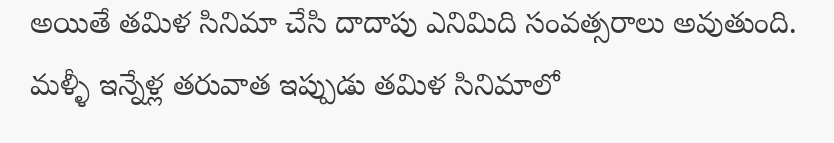అయితే తమిళ సినిమా చేసి దాదాపు ఎనిమిది సంవత్సరాలు అవుతుంది. మళ్ళీ ఇన్నేళ్ల తరువాత ఇప్పుడు తమిళ సినిమాలో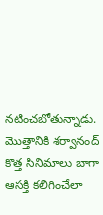నటించబోతున్నాడు. మొత్తానికి శర్వానంద్ కొత్త సినిమాలు బాగా ఆసక్తి కలిగించేలా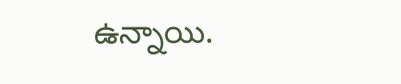ఉన్నాయి.